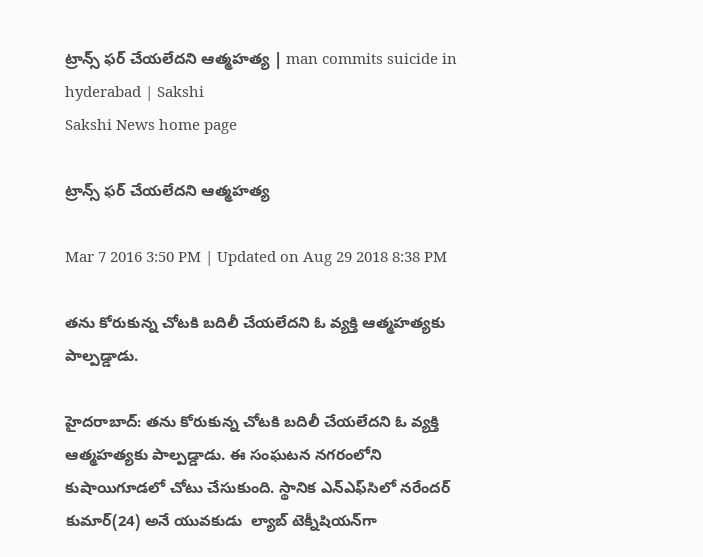ట్రాన్స్ ఫర్ చేయలేదని ఆత్మహత్య | man commits suicide in hyderabad | Sakshi
Sakshi News home page

ట్రాన్స్ ఫర్ చేయలేదని ఆత్మహత్య

Mar 7 2016 3:50 PM | Updated on Aug 29 2018 8:38 PM

తను కోరుకున్న చోటకి బదిలీ చేయలేదని ఓ వ్యక్తి ఆత్మహత్యకు పాల్పడ్డాడు.

హైదరాబాద్: తను కోరుకున్న చోటకి బదిలీ చేయలేదని ఓ వ్యక్తి ఆత్మహత్యకు పాల్పడ్డాడు. ఈ సంఘటన నగరంలోని కుషాయిగూడలో చోటు చేసుకుంది. స్థానిక ఎన్‌ఎఫ్‌సిలో నరేందర్ కుమార్(24) అనే యువకుడు  ల్యాబ్ టెక్నీషియన్‌గా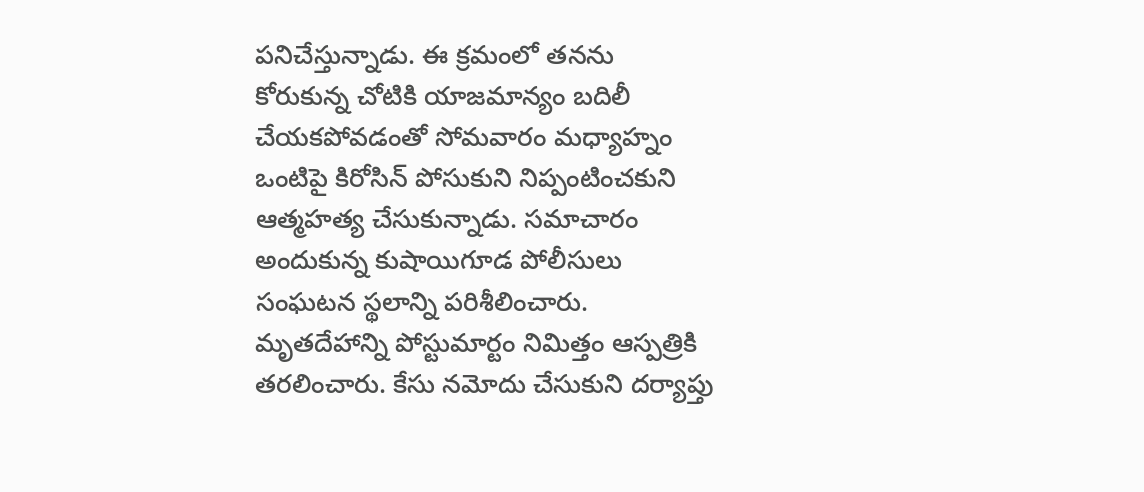పనిచేస్తున్నాడు. ఈ క్రమంలో తనను కోరుకున్న చోటికి యాజమాన్యం బదిలీ చేయకపోవడంతో సోమవారం మధ్యాహ్నం ఒంటిపై కిరోసిన్ పోసుకుని నిప్పంటించకుని ఆత్మహత్య చేసుకున్నాడు. సమాచారం అందుకున్న కుషాయిగూడ పోలీసులు సంఘటన స్థలాన్ని పరిశీలించారు. మృతదేహాన్ని పోస్టుమార్టం నిమిత్తం ఆస్పత్రికి తరలించారు. కేసు నమోదు చేసుకుని దర్యాప్తు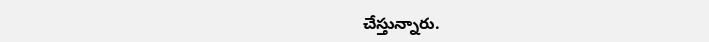చేస్తున్నారు.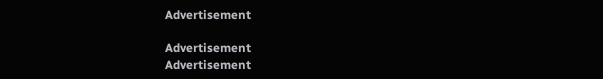Advertisement

Advertisement
Advertisement